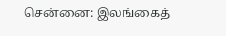சென்னை: இலங்கைத்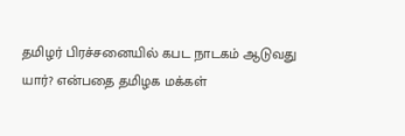தமிழர் பிரச்சனையில் கபட நாடகம் ஆடுவது யார்? என்பதை தமிழக மக்கள்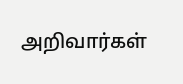அறிவார்கள்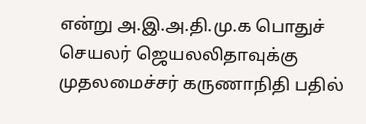என்று அ.இ.அ.தி.மு.க பொதுச் செயலர் ஜெயலலிதாவுக்கு முதலமைச்சர் கருணாநிதி பதில்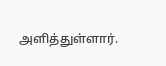அளித்துள்ளார்.